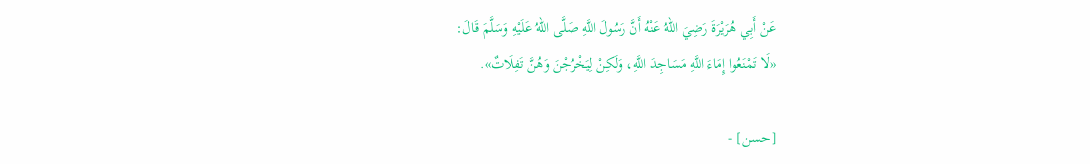عَنْ أَبِي هُرَيْرَةَ رَضِيَ اللهُ عَنْهُ أَنَّ رَسُولَ اللَّهِ صَلَّى اللهُ عَلَيْهِ وَسَلَّمَ قَالَ:
«لَا تَمْنَعُوا إِمَاءَ اللَّهِ مَسَاجِدَ اللَّهِ، وَلَكِنْ لِيَخْرُجْنَ وَهُنَّ تَفِلَاتٌ».

[حسن] -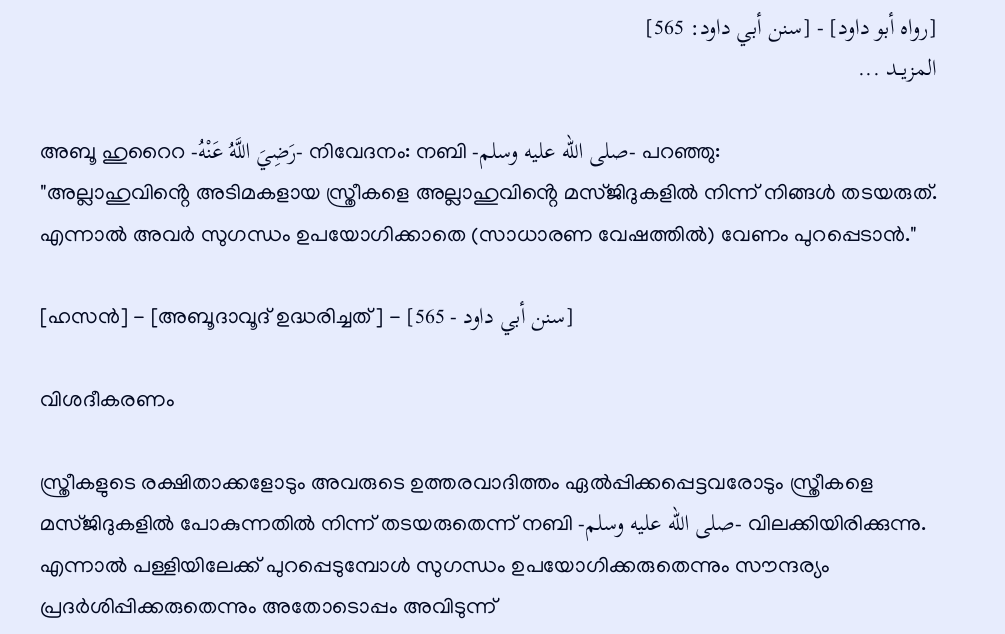[رواه أبو داود] - [سنن أبي داود: 565]
المزيــد ...

അബൂ ഹുറൈറ -رَضِيَ اللَّهُ عَنْهُ- നിവേദനം: നബി -صلى الله عليه وسلم- പറഞ്ഞു:
"അല്ലാഹുവിൻ്റെ അടിമകളായ സ്ത്രീകളെ അല്ലാഹുവിൻ്റെ മസ്ജിദുകളിൽ നിന്ന് നിങ്ങൾ തടയരുത്. എന്നാൽ അവർ സുഗന്ധം ഉപയോഗിക്കാതെ (സാധാരണ വേഷത്തിൽ) വേണം പുറപ്പെടാൻ."

[ഹസൻ] - [അബൂദാവൂദ് ഉദ്ധരിച്ചത്] - [سنن أبي داود - 565]

വിശദീകരണം

സ്ത്രീകളുടെ രക്ഷിതാക്കളോടും അവരുടെ ഉത്തരവാദിത്തം ഏൽപ്പിക്കപ്പെട്ടവരോടും സ്ത്രീകളെ മസ്ജിദുകളിൽ പോകുന്നതിൽ നിന്ന് തടയരുതെന്ന് നബി -صلى الله عليه وسلم- വിലക്കിയിരിക്കുന്നു. എന്നാൽ പള്ളിയിലേക്ക് പുറപ്പെടുമ്പോൾ സുഗന്ധം ഉപയോഗിക്കരുതെന്നും സൗന്ദര്യം പ്രദർശിപ്പിക്കരുതെന്നും അതോടൊപ്പം അവിടുന്ന്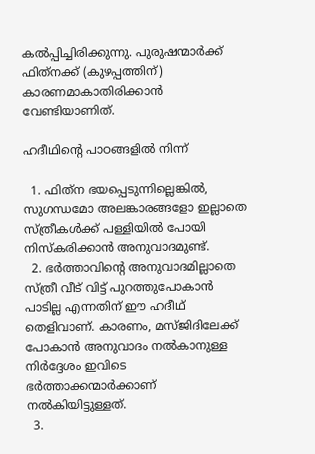കൽപ്പിച്ചിരിക്കുന്നു. പുരുഷന്മാർക്ക് ഫിത്‌നക്ക് (കുഴപ്പത്തിന്) കാരണമാകാതിരിക്കാൻ വേണ്ടിയാണിത്.

ഹദീഥിൻ്റെ പാഠങ്ങളിൽ നിന്ന്

  1. ഫിത്‌ന ഭയപ്പെടുന്നില്ലെങ്കിൽ, സുഗന്ധമോ അലങ്കാരങ്ങളോ ഇല്ലാതെ സ്ത്രീകൾക്ക് പള്ളിയിൽ പോയി നിസ്കരിക്കാൻ അനുവാദമുണ്ട്.
  2. ഭർത്താവിൻ്റെ അനുവാദമില്ലാതെ സ്ത്രീ വീട് വിട്ട് പുറത്തുപോകാൻ പാടില്ല എന്നതിന് ഈ ഹദീഥ് തെളിവാണ്. കാരണം, മസ്ജിദിലേക്ക് പോകാൻ അനുവാദം നൽകാനുള്ള നിർദ്ദേശം ഇവിടെ ഭർത്താക്കന്മാർക്കാണ് നൽകിയിട്ടുള്ളത്.
  3.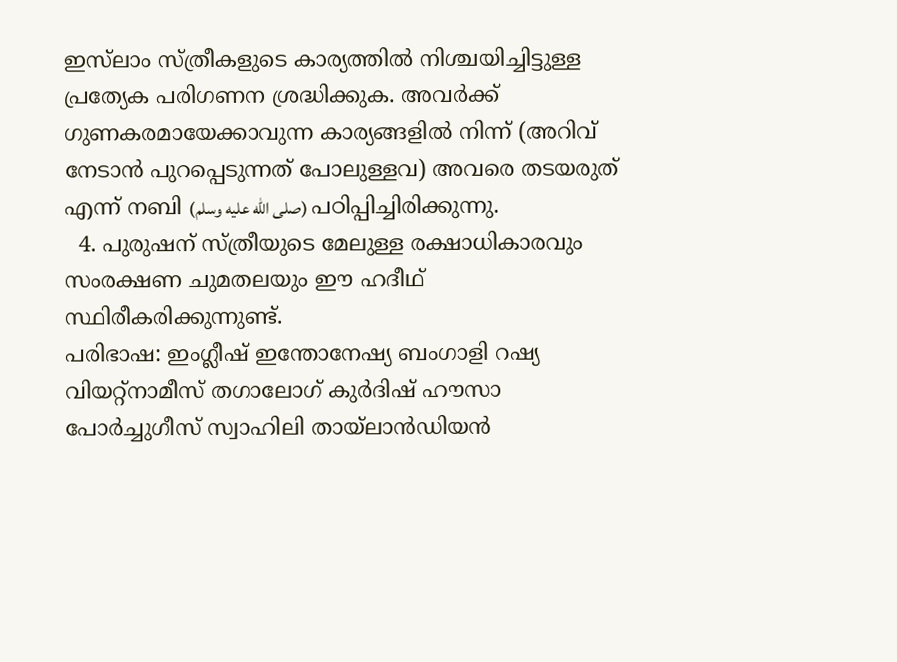ഇസ്‌ലാം സ്ത്രീകളുടെ കാര്യത്തിൽ നിശ്ചയിച്ചിട്ടുള്ള പ്രത്യേക പരിഗണന ശ്രദ്ധിക്കുക. അവർക്ക് ഗുണകരമായേക്കാവുന്ന കാര്യങ്ങളിൽ നിന്ന് (അറിവ് നേടാൻ പുറപ്പെടുന്നത് പോലുള്ളവ) അവരെ തടയരുത് എന്ന് നബി (صلى الله عليه وسلم) പഠിപ്പിച്ചിരിക്കുന്നു.
  4. പുരുഷന് സ്ത്രീയുടെ മേലുള്ള രക്ഷാധികാരവും സംരക്ഷണ ചുമതലയും ഈ ഹദീഥ് സ്ഥിരീകരിക്കുന്നുണ്ട്.
പരിഭാഷ: ഇംഗ്ലീഷ് ഇന്തോനേഷ്യ ബംഗാളി റഷ്യ വിയറ്റ്നാമീസ് തഗാലോഗ് കുർദിഷ് ഹൗസാ പോർച്ചുഗീസ് സ്വാഹിലി തായ്ലാൻഡിയൻ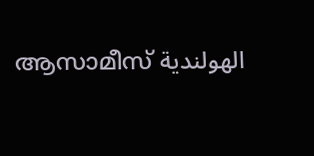ആസാമീസ് الهولندية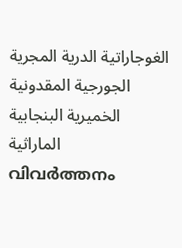الغوجاراتية الدرية المجرية الجورجية المقدونية الخميرية البنجابية الماراثية
വിവർത്തനം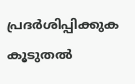പ്രദർശിപ്പിക്കുക
കൂടുതൽ